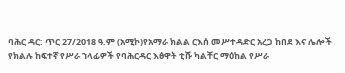ባሕር ዳር: ጥር 27/2018 ዓ.ም (አሚኮ)የአማራ ክልል ርእሰ መሥተዳድር አረጋ ከበደ እና ሌሎች የክልሉ ከፍተኛ የሥራ ኀላፊዎች የባሕርዳር እፅዋት ቲሹ ካልቸር ማዕከል የሥራ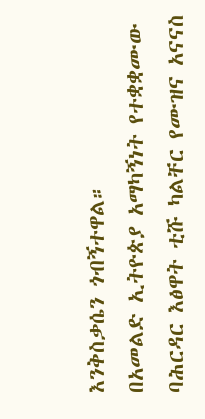እንቅስቃሴን ጎብኝተዋል።
በአመልድ ኢትዮጵያ አማካኝነት የተቋቋሙው ባሕርዳር እፅዋት ቲሹ ካልቸር የሙዝና አናናስ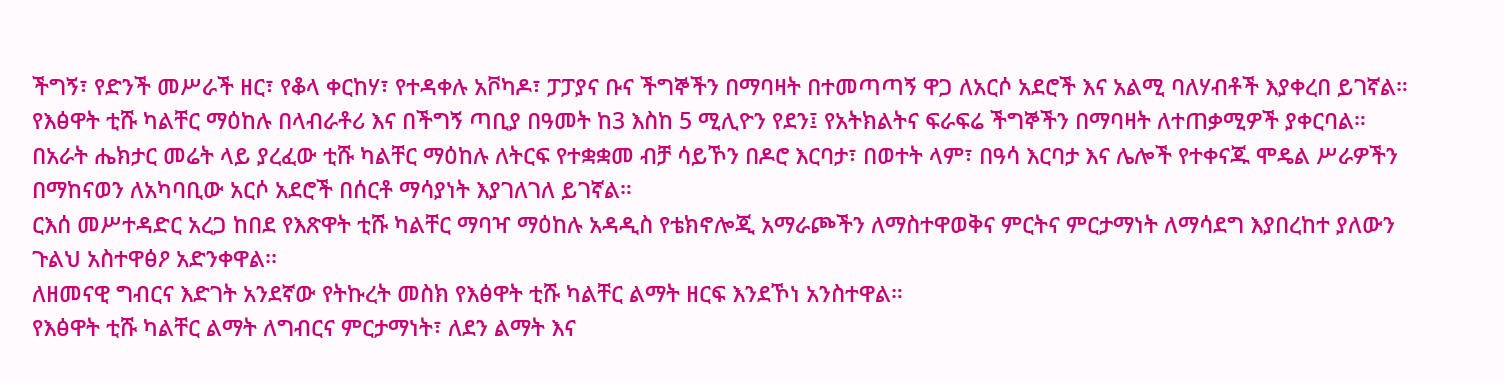ችግኝ፣ የድንች መሥራች ዘር፣ የቆላ ቀርከሃ፣ የተዳቀሉ አቮካዶ፣ ፓፓያና ቡና ችግኞችን በማባዛት በተመጣጣኝ ዋጋ ለአርሶ አደሮች እና አልሚ ባለሃብቶች እያቀረበ ይገኛል።
የእፅዋት ቲሹ ካልቸር ማዕከሉ በላብራቶሪ እና በችግኝ ጣቢያ በዓመት ከ3 እስከ 5 ሚሊዮን የደን፤ የአትክልትና ፍራፍሬ ችግኞችን በማባዛት ለተጠቃሚዎች ያቀርባል።
በአራት ሔክታር መሬት ላይ ያረፈው ቲሹ ካልቸር ማዕከሉ ለትርፍ የተቋቋመ ብቻ ሳይኾን በዶሮ እርባታ፣ በወተት ላም፣ በዓሳ እርባታ እና ሌሎች የተቀናጁ ሞዴል ሥራዎችን በማከናወን ለአካባቢው አርሶ አደሮች በሰርቶ ማሳያነት እያገለገለ ይገኛል።
ርእሰ መሥተዳድር አረጋ ከበደ የእጽዋት ቲሹ ካልቸር ማባዣ ማዕከሉ አዳዲስ የቴክኖሎጂ አማራጮችን ለማስተዋወቅና ምርትና ምርታማነት ለማሳደግ እያበረከተ ያለውን ጉልህ አስተዋፅዖ አድንቀዋል፡፡
ለዘመናዊ ግብርና እድገት አንደኛው የትኩረት መስክ የእፅዋት ቲሹ ካልቸር ልማት ዘርፍ እንደኾነ አንስተዋል።
የእፅዋት ቲሹ ካልቸር ልማት ለግብርና ምርታማነት፣ ለደን ልማት እና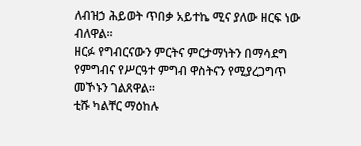ለብዝኃ ሕይወት ጥበቃ አይተኬ ሚና ያለው ዘርፍ ነው ብለዋል፡፡
ዘርፉ የግብርናውን ምርትና ምርታማነትን በማሳደግ የምግብና የሥርዓተ ምግብ ዋስትናን የሚያረጋግጥ መኾኑን ገልጸዋል።
ቲሹ ካልቸር ማዕከሉ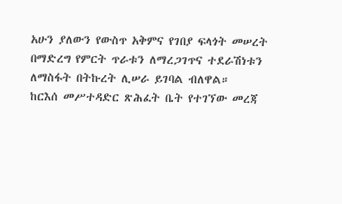አሁን ያለውን የውስጥ አቅምና የገበያ ፍላጎት መሠረት በማድረግ የምርት ጥራቱን ለማረጋገጥና ተደራሽነቱን ለማስፋት በትኩረት ሊሠራ ይገባል ብለዋል።
ከርእሰ መሥተዳድር ጽሕፈት ቤት የተገኘው መረጃ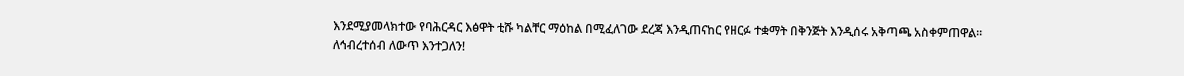እንደሚያመላክተው የባሕርዳር እፅዋት ቲሹ ካልቸር ማዕከል በሚፈለገው ደረጃ እንዲጠናከር የዘርፉ ተቋማት በቅንጅት እንዲሰሩ አቅጣጫ አስቀምጠዋል።
ለኅብረተሰብ ለውጥ እንተጋለን!